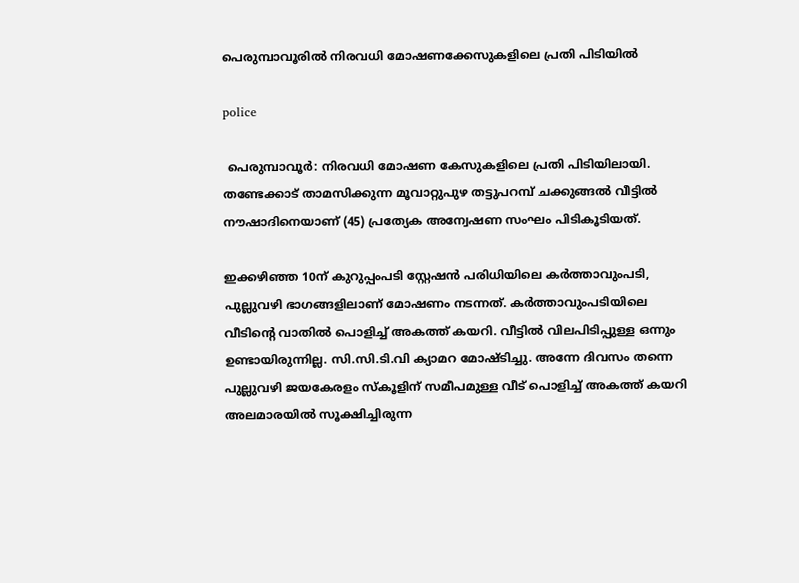പെരുമ്പാവൂരിൽ നിരവധി മോഷണക്കേസുകളിലെ പ്രതി പിടിയിൽ

police

 പെരുമ്പാവൂർ: നിരവധി മോഷണ കേസുകളിലെ പ്രതി പിടിയിലായി. തണ്ടേക്കാട് താമസിക്കുന്ന മൂവാറ്റുപുഴ തട്ടുപറമ്പ് ചക്കുങ്ങൽ വീട്ടിൽ നൗഷാദിനെയാണ് (45) പ്രത്യേക അന്വേഷണ സംഘം പിടികൂടിയത്.

ഇക്കഴിഞ്ഞ 10ന് കുറുപ്പംപടി സ്റ്റേഷൻ പരിധിയിലെ കർത്താവുംപടി, പുല്ലുവഴി ഭാഗങ്ങളിലാണ് മോഷണം നടന്നത്. കർത്താവുംപടിയിലെ വീടിന്റെ വാതിൽ പൊളിച്ച് അകത്ത് കയറി. വീട്ടിൽ വിലപിടിപ്പുള്ള ഒന്നും ഉണ്ടായിരുന്നില്ല. സി.സി.ടി.വി ക്യാമറ മോഷ്ടിച്ചു. അന്നേ ദിവസം തന്നെ പുല്ലുവഴി ജയകേരളം സ്‌കൂളിന് സമീപമുള്ള വീട് പൊളിച്ച് അകത്ത് കയറി അലമാരയിൽ സൂക്ഷിച്ചിരുന്ന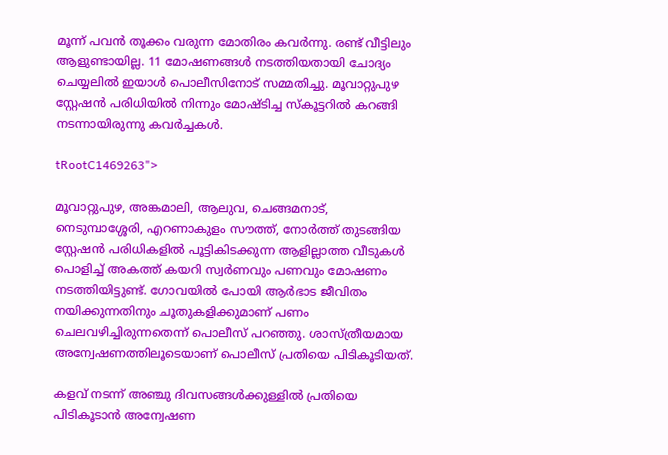മൂന്ന് പവൻ തൂക്കം വരുന്ന മോതിരം കവർന്നു. രണ്ട് വീട്ടിലും ആളുണ്ടായില്ല. 11 മോഷണങ്ങൾ നടത്തിയതായി ചോദ്യം ചെയ്യലിൽ ഇയാൾ പൊലീസിനോട് സമ്മതിച്ചു. മൂവാറ്റുപുഴ സ്റ്റേഷൻ പരിധിയിൽ നിന്നും മോഷ്ടിച്ച സ്‌കൂട്ടറിൽ കറങ്ങി നടന്നായിരുന്നു കവർച്ചകൾ.

tRootC1469263">

മൂവാറ്റുപുഴ, അങ്കമാലി, ആലുവ, ചെങ്ങമനാട്, നെടുമ്പാശ്ശേരി, എറണാകുളം സൗത്ത്, നോർത്ത് തുടങ്ങിയ സ്റ്റേഷൻ പരിധികളിൽ പൂട്ടികിടക്കുന്ന ആളില്ലാത്ത വീടുകൾ പൊളിച്ച് അകത്ത് കയറി സ്വർണവും പണവും മോഷണം നടത്തിയിട്ടുണ്ട്. ഗോവയിൽ പോയി ആർഭാട ജീവിതം നയിക്കുന്നതിനും ചൂതുകളിക്കുമാണ് പണം ചെലവഴിച്ചിരുന്നതെന്ന് പൊലീസ് പറഞ്ഞു. ശാസ്ത്രീയമായ അന്വേഷണത്തിലൂടെയാണ് പൊലീസ് പ്രതിയെ പിടികൂടിയത്.

കളവ് നടന്ന് അഞ്ചു ദിവസങ്ങൾക്കുള്ളിൽ പ്രതിയെ പിടികൂടാൻ അന്വേഷണ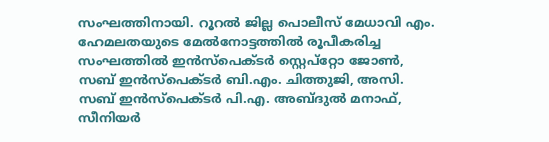സംഘത്തിനായി. റൂറൽ ജില്ല പൊലീസ് മേധാവി എം. ഹേമലതയുടെ മേൽനോട്ടത്തിൽ രൂപീകരിച്ച സംഘത്തിൽ ഇൻസ്‌പെക്ടർ സ്റ്റെപ്‌റ്റോ ജോൺ, സബ് ഇൻസ്‌പെക്ടർ ബി.എം. ചിത്തുജി, അസി. സബ് ഇൻസ്‌പെക്ടർ പി.എ. അബ്ദുൽ മനാഫ്, സീനിയർ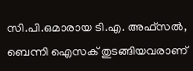സി.പി.ഒമാരായ ടി.എ. അഫ്‌സൽ, ബെന്നി ഐസക് തുടങ്ങിയവരാണ്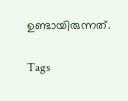ഉണ്ടായിരുന്നത്.

Tags